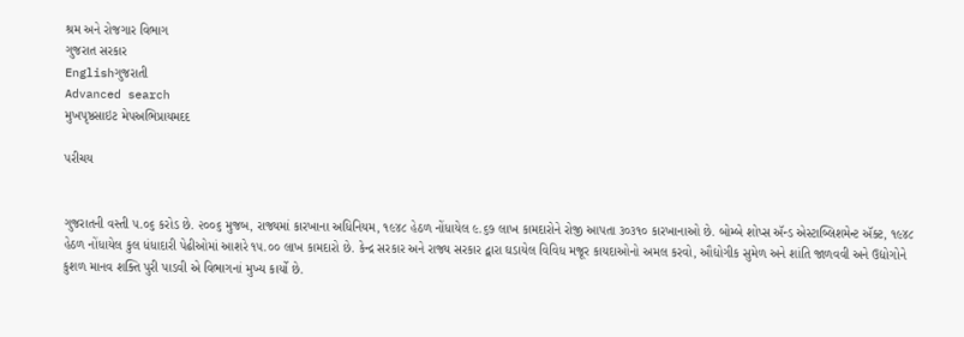શ્રમ અને રોજગાર વિભાગ
ગુજરાત સરકાર
Englishગુજરાતી
Advanced search
મુખપૃષ્ઠસાઇટ મેપઅભિપ્રાયમદદ

પરીચય


ગુજરાતની વસ્તી ૫.૦૬ કરોડ છે. ૨૦૦૬ મુજબ, રાજ્યમાં કારખાના અધિનિયમ, ૧૯૪૮ હેઠળ નોંધાયેલ ૯.૬૭ લાખ કામદારોને રોજી આપતા ૩૦૩૧૦ કારખાનાઓ છે. બોમ્બે શોપ્સ ઍન્ડ એસ્ટાબ્લિશમેન્ટ ઍક્ટ, ૧૯૪૮ હેઠળ નોંધાયેલ કુલ ધંધાદારી પેઢીઓમાં આશરે ૧૫.૦૦ લાખ કામદારો છે. કેન્દ્ર સરકાર અને રાજ્ય સરકાર દ્વારા ઘડાયેલ વિવિધ મજૂર કાયદાઓનો અમલ કરવો, ઔદ્યોગીક સુમેળ અને શાંતિ જાળવવી અને ઉદ્યોગોને કુશળ માનવ શક્તિ પુરી પાડવી એ વિભાગનાં મુખ્ય કાર્યો છે.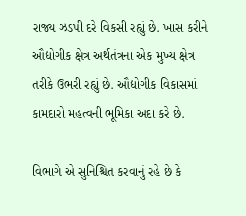રાજ્ય ઝડપી દરે વિકસી રહ્યું છે. ખાસ કરીને ઔદ્યોગીક ક્ષેત્ર અર્થતંત્રના એક મુખ્ય ક્ષેત્ર તરીકે ઉભરી રહ્યું છે. ઔદ્યોગીક વિકાસમાં કામદારો મહત્વની ભૂમિકા અદા કરે છે.

વિભાગે એ સુનિશ્ચિત કરવાનું રહે છે કે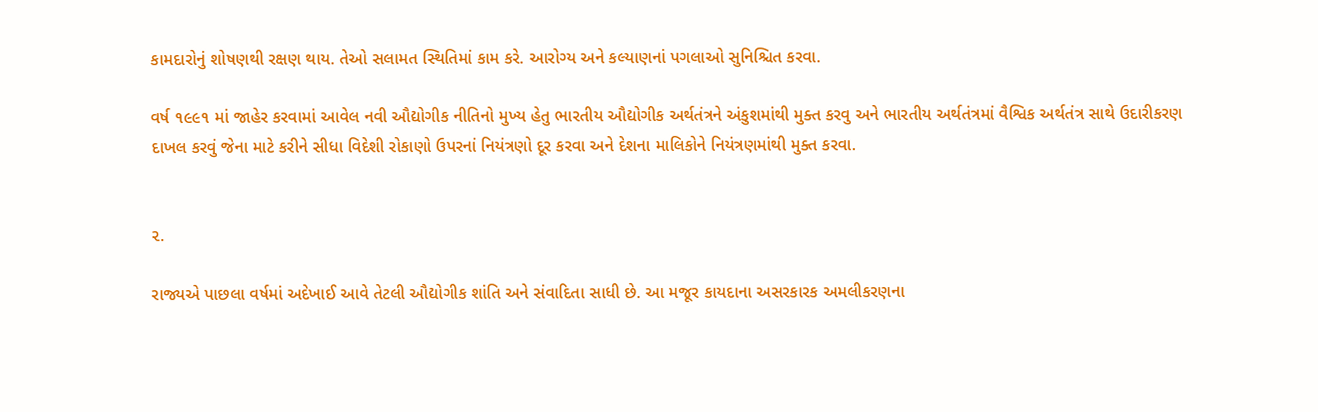કામદારોનું શોષણથી રક્ષણ થાય. તેઓ સલામત સ્થિતિમાં કામ કરે. આરોગ્ય અને કલ્યાણનાં પગલાઓ સુનિશ્ચિત કરવા.

વર્ષ ૧૯૯૧ માં જાહેર કરવામાં આવેલ નવી ઔદ્યોગીક નીતિનો મુખ્ય હેતુ ભારતીય ઔદ્યોગીક અર્થતંત્રને અંકુશમાંથી મુક્ત કરવુ અને ભારતીય અર્થતંત્રમાં વૈશ્વિક અર્થતંત્ર સાથે ઉદારીકરણ દાખલ કરવું જેના માટે કરીને સીધા વિદેશી રોકાણો ઉપરનાં નિયંત્રણો દૂર કરવા અને દેશના માલિકોને નિયંત્રણમાંથી મુક્ત કરવા.


૨.

રાજ્યએ પાછલા વર્ષમાં અદેખાઈ આવે તેટલી ઔદ્યોગીક શાંતિ અને સંવાદિતા સાધી છે. આ મજૂર કાયદાના અસરકારક અમલીકરણના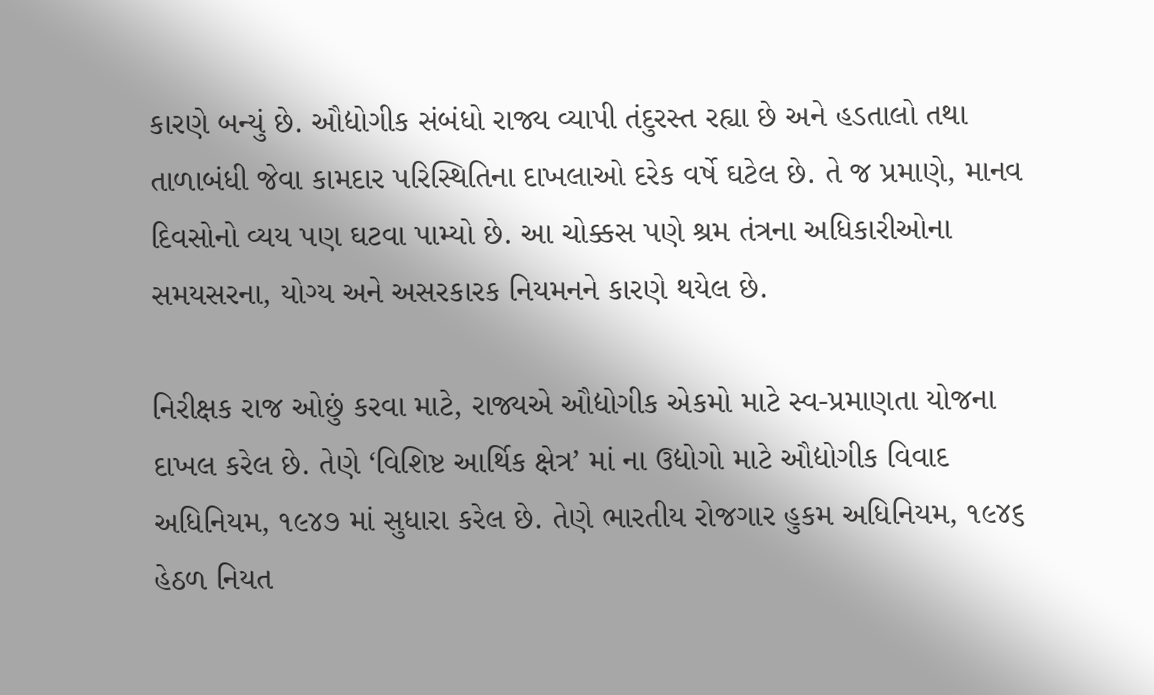કારણે બન્યું છે. ઔદ્યોગીક સંબંધો રાજ્ય વ્યાપી તંદુરસ્ત રહ્યા છે અને હડતાલો તથા તાળાબંધી જેવા કામદાર પરિસ્થિતિના દાખલાઓ દરેક વર્ષે ઘટેલ છે. તે જ પ્રમાણે, માનવ દિવસોનો વ્યય પણ ઘટવા પામ્યો છે. આ ચોક્કસ પણે શ્રમ તંત્રના અધિકારીઓના સમયસરના, યોગ્ય અને અસરકારક નિયમનને કારણે થયેલ છે.

નિરીક્ષક રાજ ઓછું કરવા માટે, રાજ્યએ ઔદ્યોગીક એકમો માટે સ્વ-પ્રમાણતા યોજના દાખલ કરેલ છે. તેણે ‘વિશિષ્ટ આર્થિક ક્ષેત્ર’ માં ના ઉદ્યોગો માટે ઔદ્યોગીક વિવાદ અધિનિયમ, ૧૯૪૭ માં સુધારા કરેલ છે. તેણે ભારતીય રોજગાર હુકમ અધિનિયમ, ૧૯૪૬ હેઠળ નિયત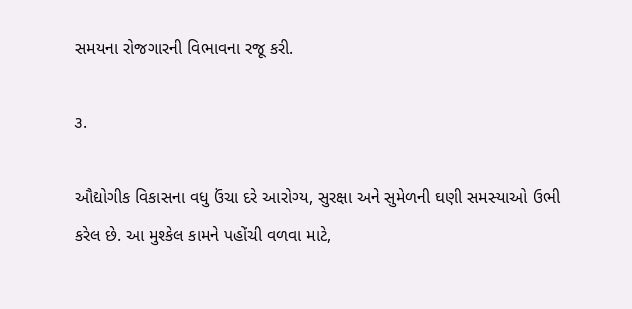સમયના રોજગારની વિભાવના રજૂ કરી.

૩.

ઔદ્યોગીક વિકાસના વધુ ઉંચા દરે આરોગ્ય, સુરક્ષા અને સુમેળની ઘણી સમસ્યાઓ ઉભી કરેલ છે. આ મુશ્કેલ કામને પહોંચી વળવા માટે,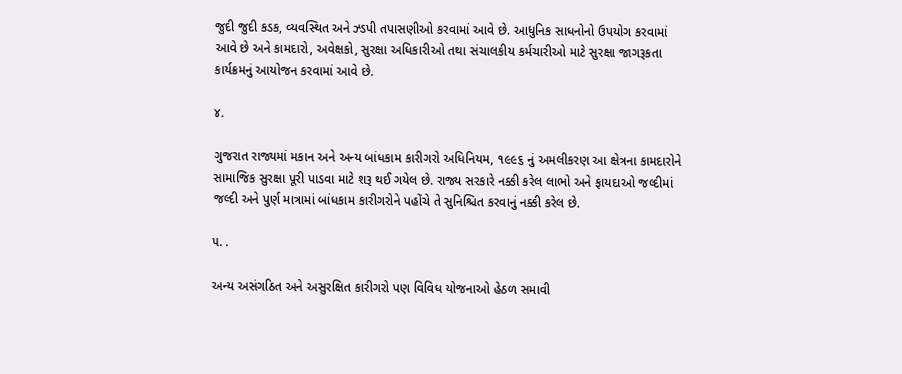જુદી જુદી કડક, વ્યવસ્થિત અને ઝ્ડપી તપાસણીઓ કરવામાં આવે છે. આધુનિક સાધનોનો ઉપયોગ કરવામાં આવે છે અને કામદારો, અવેક્ષકો, સુરક્ષા અધિકારીઓ તથા સંચાલકીય કર્મચારીઓ માટે સુરક્ષા જાગરૂકતા કાર્યક્રમનું આયોજન કરવામાં આવે છે.

૪.

ગુજરાત રાજ્યમાં મકાન અને અન્ય બાંધકામ કારીગરો અધિનિયમ, ૧૯૯૬ નું અમલીકરણ આ ક્ષેત્રના કામદારોને સામાજિક સુરક્ષા પૂરી પાડવા માટે શરૂ થઈ ગયેલ છે. રાજ્ય સરકારે નક્કી કરેલ લાભો અને ફાયદાઓ જલ્દીમાં જલ્દી અને પુર્ણ માત્રામાં બાંધકામ કારીગરોને પહોંચે તે સુનિશ્ચિત કરવાનું નક્કી કરેલ છે.

૫. .

અન્ય અસંગઠિત અને અસુરક્ષિત કારીગરો પણ વિવિધ યોજનાઓ હેઠળ સમાવી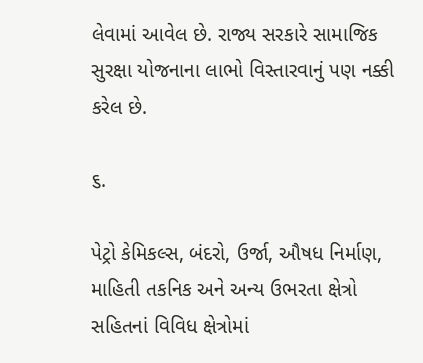લેવામાં આવેલ છે. રાજ્ય સરકારે સામાજિક સુરક્ષા યોજનાના લાભો વિસ્તારવાનું પણ નક્કી કરેલ છે.

૬.

પેટ્રો કેમિકલ્સ, બંદરો, ઉર્જા, ઔષધ નિર્માણ, માહિતી તકનિક અને અન્ય ઉભરતા ક્ષેત્રો સહિતનાં વિવિધ ક્ષેત્રોમાં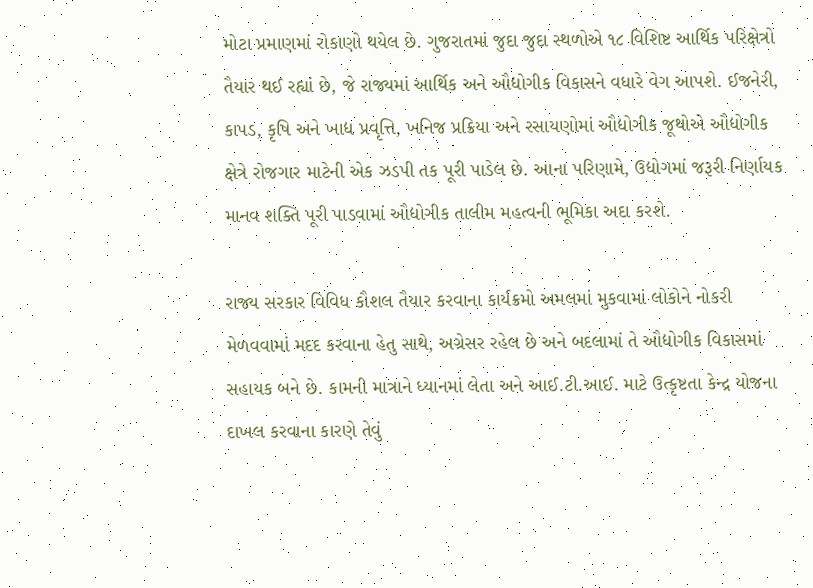મોટા પ્રમાણમાં રોકાણો થયેલ છે. ગુજરાતમાં જુદા જુદા સ્થળોએ ૧૮ વિશિષ્ટ આર્થિક પરિક્ષેત્રો તૈયાર થઈ રહ્યાં છે, જે રાજ્યમાં આર્થિક અને ઔદ્યોગીક વિકાસને વધારે વેગ આપશે. ઈજનેરી, કાપડ, કૃષિ અને ખાદ્ય પ્રવૃત્તિ, ખનિજ પ્રક્રિયા અને રસાયણોમાં ઔદ્યોગીક જૂથોએ ઔદ્યોગીક ક્ષેત્રે રોજગાર માટેની એક ઝડપી તક પૂરી પાડેલ છે. આના પરિણામે, ઉદ્યોગમાં જરૂરી નિર્ણાયક માનવ શક્તિ પૂરી પાડવામાં ઔદ્યોગીક તાલીમ મહત્વની ભૂમિકા અદા કરશે.

રાજ્ય સરકાર વિવિધ કૌશલ તૈયાર કરવાના કાર્યક્રમો અમલમાં મુકવામાં લોકોને નોકરી મેળવવામાં મદદ કરવાના હેતુ સાથે, અગ્રેસર રહેલ છે અને બદલામાં તે ઔદ્યોગીક વિકાસમાં સહાયક બને છે. કામની માત્રાને ધ્યાનમાં લેતા અને આઈ.ટી.આઈ. માટે ઉત્કૃષ્ટતા કેન્દ્ર યોજના દાખલ કરવાના કારણે તેવું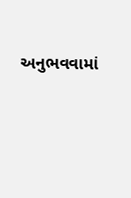અનુભવવામાં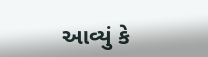આવ્યું કે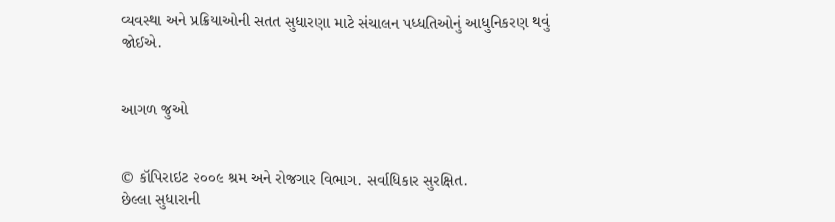વ્યવસ્થા અને પ્રક્રિયાઓની સતત સુધારણા માટે સંચાલન પધ્ધતિઓનું આધુનિકરણ થવું જોઈએ.


આગળ જુઓ


© કૉપિરાઇટ ૨૦૦૯ શ્રમ અને રોજગાર વિભાગ. સર્વાધિકાર સુરક્ષિત.
છેલ્લા સુધારાની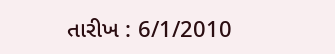તારીખ : 6/1/2010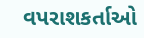વપરાશકર્તાઓ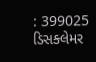: 399025
ડિસક્લેમર